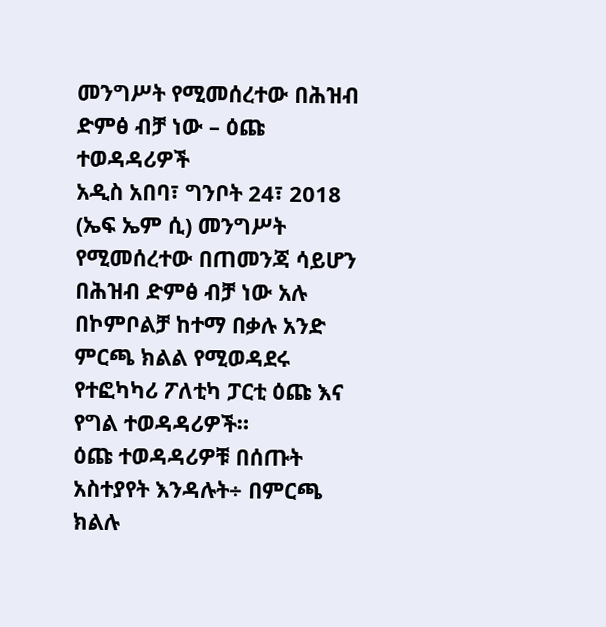መንግሥት የሚመሰረተው በሕዝብ ድምፅ ብቻ ነው – ዕጩ ተወዳዳሪዎች
አዲስ አበባ፣ ግንቦት 24፣ 2018 (ኤፍ ኤም ሲ) መንግሥት የሚመሰረተው በጠመንጃ ሳይሆን በሕዝብ ድምፅ ብቻ ነው አሉ በኮምቦልቻ ከተማ በቃሉ አንድ ምርጫ ክልል የሚወዳደሩ የተፎካካሪ ፖለቲካ ፓርቲ ዕጩ እና የግል ተወዳዳሪዎች።
ዕጩ ተወዳዳሪዎቹ በሰጡት አስተያየት እንዳሉት÷ በምርጫ ክልሉ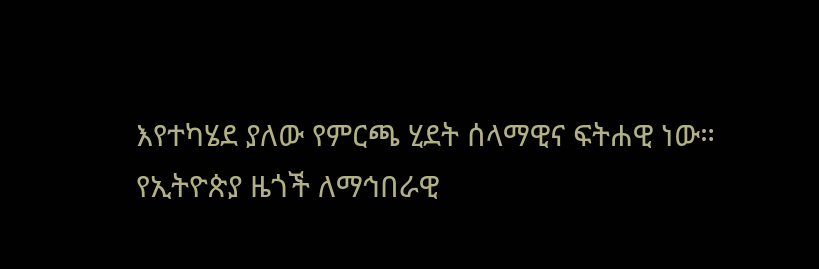እየተካሄደ ያለው የምርጫ ሂደት ሰላማዊና ፍትሐዊ ነው።
የኢትዮጵያ ዜጎች ለማኅበራዊ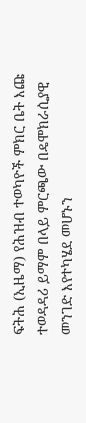ፍትሕ (ኢዜማ) የሕዝብ ተወካዮች ምክር ቤት እጩ ተወዳዳሪ ይማም በላይ ምርጫው በዴሞክራሲያዊ መንገድ እየተካሄደ መሆኑን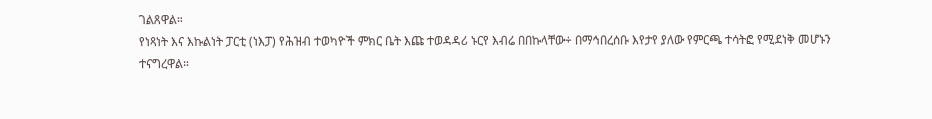ገልጸዋል።
የነጻነት እና እኩልነት ፓርቲ (ነእፓ) የሕዝብ ተወካዮች ምክር ቤት እጩ ተወዳዳሪ ኑርየ እብሬ በበኩላቸው÷ በማኅበረሰቡ እየታየ ያለው የምርጫ ተሳትፎ የሚደነቅ መሆኑን ተናግረዋል።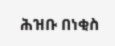ሕዝቡ በነቂስ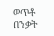ወጥቶ በንቃት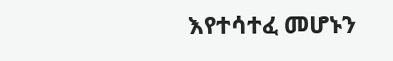እየተሳተፈ መሆኑን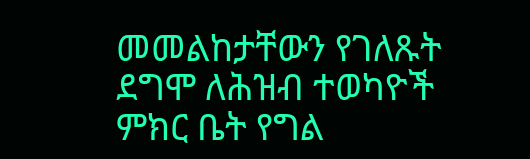መመልከታቸውን የገለጹት ደግሞ ለሕዝብ ተወካዮች ምክር ቤት የግል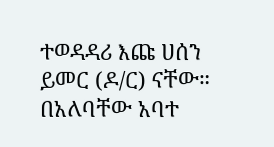ተወዳዳሪ እጩ ሀሰን ይመር (ዶ/ር) ናቸው።
በአለባቸው አባተ